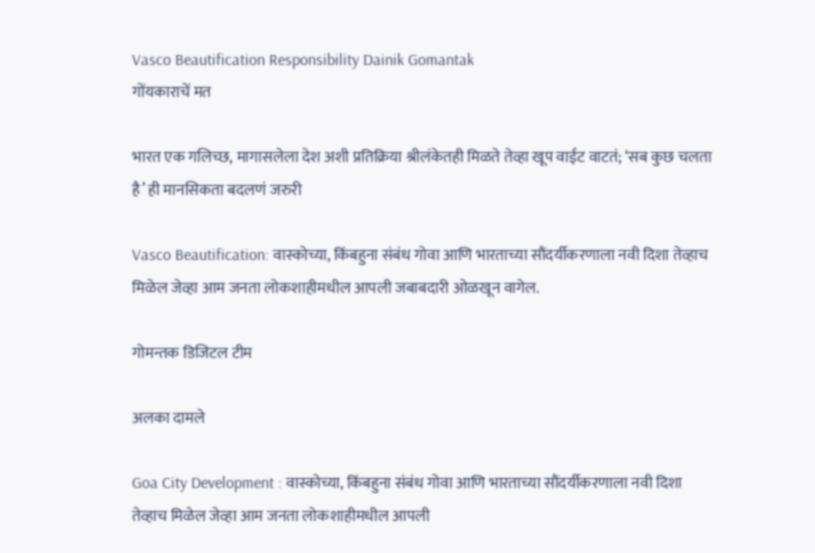Vasco Beautification Responsibility Dainik Gomantak
गोंयकाराचें मत

भारत एक गलिच्छ, मागासलेला देश अशी प्रतिक्रिया श्रीलंकेतही मिळते तेव्हा खूप वाईट वाटतं; ‘सब कुछ चलता है’ ही मानसिकता बदलणं जरुरी

Vasco Beautification: वास्कोच्या, किंबहुना संबंध गोवा आणि भारताच्या सौंदर्यीकरणाला नवी दिशा तेव्हाच मिळेल जेव्हा आम जनता लोकशाहीमधील आपली जबाबदारी ओळखून वागेल.

गोमन्तक डिजिटल टीम

अलका दामले

Goa City Development : वास्कोच्या, किंबहुना संबंध गोवा आणि भारताच्या सौंदर्यीकरणाला नवी दिशा तेव्हाच मिळेल जेव्हा आम जनता लोकशाहीमधील आपली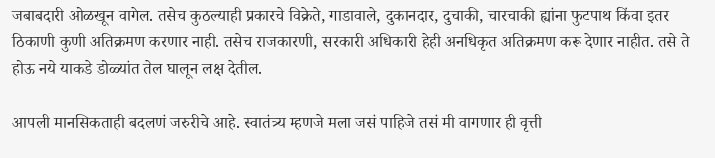जबाबदारी ओळखून वागेल. तसेच कुठल्याही प्रकारचे विक्रेते, गाडावाले, दुकानदार, दुचाकी, चारचाकी ह्यांना फुटपाथ किंवा इतर ठिकाणी कुणी अतिक्रमण करणार नाही. तसेच राजकारणी, सरकारी अधिकारी हेही अनधिकृत अतिक्रमण करू देणार नाहीत. तसे ते होऊ नये याकडे डोळ्यांत तेल घालून लक्ष देतील.

आपली मानसिकताही बदलणं जरुरीचे आहे. स्वातंत्र्य म्हणजे मला जसं पाहिजे तसं मी वागणार ही वृत्ती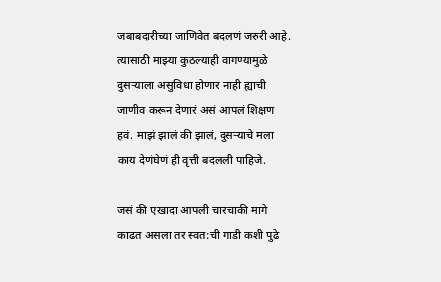जबाबदारीच्या जाणिवेत बदलणं जरुरी आहे. त्यासाठी माझ्या कुठल्याही वागण्यामुळे दुसऱ्याला असुविधा होणार नाही ह्याची जाणीव करून देणारं असं आपलं शिक्षण हवं. माझं झालं की झालं, दुसऱ्याचे मला काय देणंघेणं ही वृत्ती बदलली पाहिजे.

जसं की एखादा आपली चारचाकी मागे काढत असला तर स्वत:ची गाडी कशी पुढे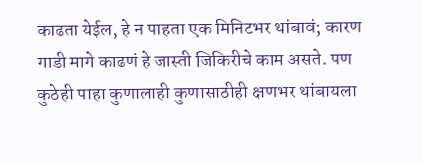काढता येईल, हे न पाहता एक मिनिटभर थांबावं; कारण गाडी मागे काढणं हे जास्ती जिकिरीचे काम असते. पण कुठेही पाहा कुणालाही कुणासाठीही क्षणभर थांबायला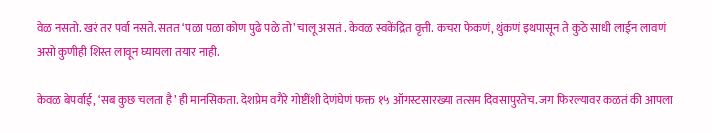वेळ नसतो. खरं तर पर्वा नसते. सतत ‘पळा पळा कोण पुढे पळे तो’ चालू असतं . केवळ स्वकेंद्रित वृत्ती. कचरा फेकणं, थुंकणं इथपासून ते कुठे साधी लाईन लावणं असो कुणीही शिस्त लावून घ्यायला तयार नाही.

केवळ बेपर्वाई, ‘सब कुछ चलता है’ ही मानसिकता. देशप्रेम वगैरे गोष्टींशी देणंघेणं फक्त १५ ऑगस्टसारख्या तत्सम दिवसापुरतेच. जग फिरल्यावर कळतं की आपला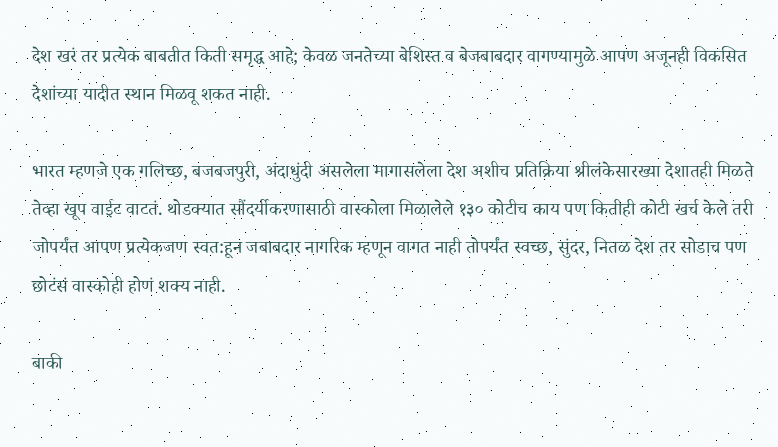देश खरं तर प्रत्येक बाबतीत किती समृद्ध आहे; केवळ जनतेच्या बेशिस्त व बेजबाबदार वागण्यामुळे आपण अजूनही विकसित देशांच्या यादीत स्थान मिळवू शकत नाही.

भारत म्हणजे एक गलिच्छ, बजबजपुरी, अंदाधुंदी असलेला मागासलेला देश अशीच प्रतिक्रिया श्रीलंकेसारख्या देशातही मिळते तेव्हा खूप वाईट वाटतं. थोडक्यात सौंदर्यीकरणासाठी वास्कोला मिळालेले १३० कोटीच काय पण कितीही कोटी खर्च केले तरी जोपर्यंत आपण प्रत्येकजण स्वत:हून जबाबदार नागरिक म्हणून वागत नाही तोपर्यंत स्वच्छ, सुंदर, नितळ देश तर सोडाच पण छोटंसं वास्कोही होणं शक्य नाही.

बाकी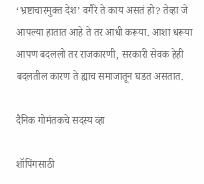‘भ्रष्टाचारमुक्त देश’ वगैरे ते काय असतं हो? तेव्हा जे आपल्या हातात आहे ते तर आधी करूया. आशा धरूया आपण बदललो तर राजकारणी, सरकारी सेवक हेही बदलतील कारण ते ह्याच समाजातून घडत असतात.

दैनिक गोमंतकचे सदस्य व्हा

शॉपिंगसाठी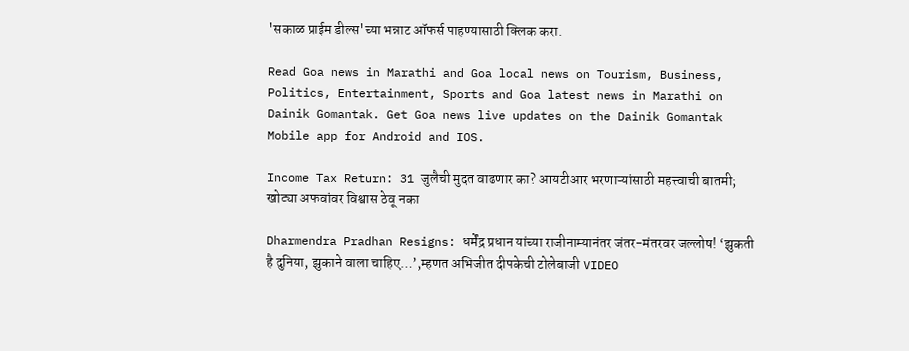'सकाळ प्राईम डील्स'च्या भन्नाट ऑफर्स पाहण्यासाठी क्लिक करा.

Read Goa news in Marathi and Goa local news on Tourism, Business, Politics, Entertainment, Sports and Goa latest news in Marathi on Dainik Gomantak. Get Goa news live updates on the Dainik Gomantak Mobile app for Android and IOS.

Income Tax Return: 31 जुलैची मुदत वाढणार का? आयटीआर भरणाऱ्यांसाठी महत्त्वाची बातमी; खोट्या अफवांवर विश्वास ठेवू नका

Dharmendra Pradhan Resigns: धर्मेंद्र प्रधान यांच्या राजीनाम्यानंतर जंतर-मंतरवर जल्लोष! ‘झुकती है दुनिया, झुकाने वाला चाहिए…’,म्हणत अभिजीत दीपकेची टोलेबाजी VIDEO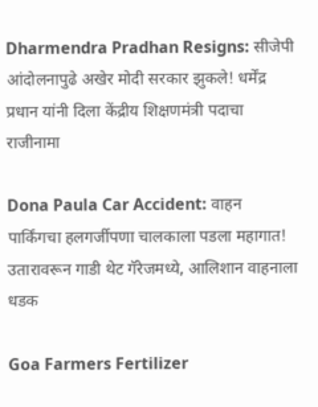Dharmendra Pradhan Resigns: सीजेपी आंदोलनापुढे अखेर मोदी सरकार झुकले! धर्मेंद्र प्रधान यांनी दिला केंद्रीय शिक्षणमंत्री पदाचा राजीनामा

Dona Paula Car Accident: वाहन पार्किंगचा हलगर्जीपणा चालकाला पडला महागात! उतारावरून गाडी थेट गॅरेजमध्ये, आलिशान वाहनाला धडक

Goa Farmers Fertilizer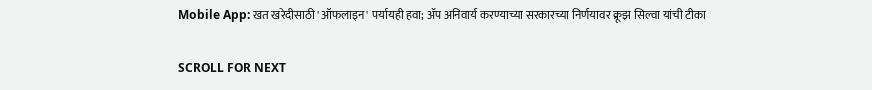Mobile App: खत खरेदीसाठी 'ऑफलाइन' पर्यायही हवा; ॲप अनिवार्य करण्याच्या सरकारच्या निर्णयावर क्रूझ सिल्वा यांची टीका

SCROLL FOR NEXT